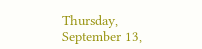Thursday, September 13,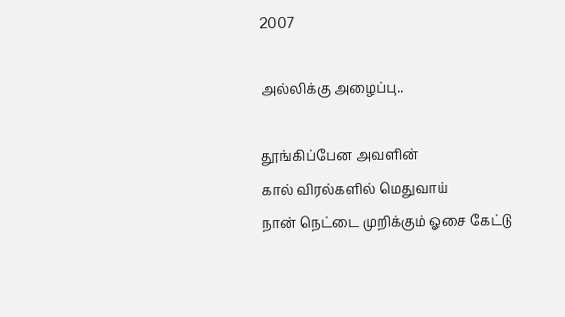2007

அல்லிக்கு அழைப்பு..

தூங்கிப்பேன அவளின்
கால் விரல்களில் மெதுவாய்
நான் நெட்டை முறிக்கும் ஓசை கேட்டு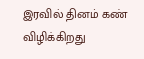இரவில் தினம் கண் விழிக்கிறது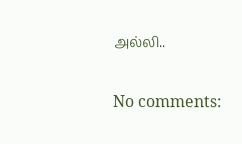அல்லி..

No comments: